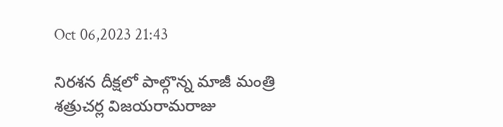Oct 06,2023 21:43

నిరశన దీక్షలో పాల్గొన్న మాజీ మంత్రి శత్రుచర్ల విజయరామరాజు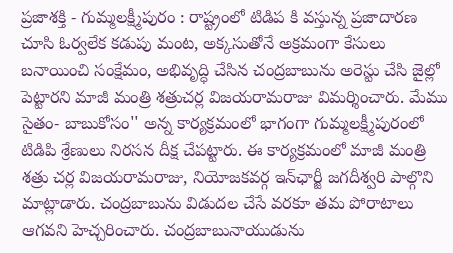ప్రజాశక్తి - గుమ్మలక్ష్మీపురం : రాష్ట్రంలో టిడిప కి వస్తున్న ప్రజాదారణ చూసి ఓర్వలేక కడుపు మంట, అక్కసుతోనే అక్రమంగా కేసులు బనాయించి సంక్షేమం, అభివృద్ధి చేసిన చంద్రబాబును అరెస్టు చేసి జైల్లో పెట్టారని మాజీ మంత్రి శత్రుచర్ల విజయరామరాజు విమర్శించారు. మేము సైతం- బాబుకోసం'' అన్న కార్యక్రమంలో భాగంగా గుమ్మలక్ష్మీపురంలో టిడిపి శ్రేణులు నిరసన దీక్ష చేపట్టారు. ఈ కార్యక్రమంలో మాజీ మంత్రి శత్రు చర్ల విజయరామరాజు, నియోజకవర్గ ఇన్‌ఛార్జీ జగదీశ్వరి పాల్గొని మాట్లాడారు. చంద్రబాబును విడుదల చేసే వరకూ తమ పోరాటాలు ఆగవని హెచ్చరించారు. చంద్రబాబునాయుడును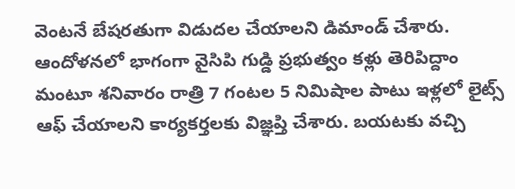వెంటనే బేషరతుగా విడుదల చేయాలని డిమాండ్‌ చేశారు. ఆందోళనలో భాగంగా వైసిపి గుడ్డి ప్రభుత్వం కళ్లు తెరిపిద్దాం మంటూ శనివారం రాత్రి 7 గంటల 5 నిమిషాల పాటు ఇళ్లలో లైట్స్‌ ఆఫ్‌ చేయాలని కార్యకర్తలకు విజ్ఞప్తి చేశారు. బయటకు వచ్చి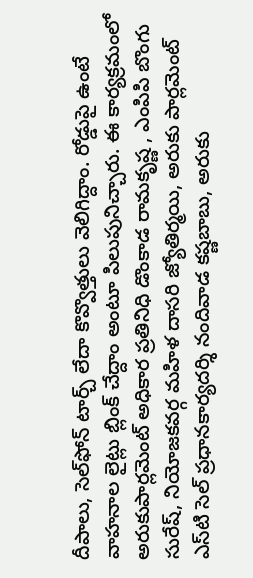దీపాలు, సెల్‌ఫోన్‌ టార్చ్‌ లేదా కొవ్వొత్తులు వెలిగిద్దాం. రోడ్డుపై ఉంటే వాహనాల లైట్లు బ్లింక్‌ చేద్దాం అంటూ పిలుపునిచ్చారు. ఈ కార్యక్రమంలో అరుకుపార్లమెంట్‌ అధికార ప్రతినిధి డొంకాడ రామకృష్ణ , ఎంపిపి బొంగు సురేష్‌, నియోజకవర్గ మహిళ దాసరి జ్యోతిర్మయి, అరుకు పార్లమెంట్‌ ఎస్‌టి సెల్‌ ప్రధానకార్యదర్శి నందివాడ కష్ణబాబు, అరుకు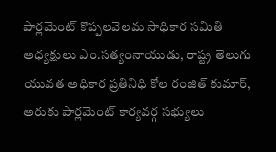పార్లమెంట్‌ కొప్పలవెలమ సాధికార సమితి అధ్యక్షులు ఎం.సత్యంనాయుడు, రాష్ట్ర తెలుగు యువత అధికార ప్రతినిధి కోల రంజిత్‌ కుమార్‌, అరుకు పార్లమెంట్‌ కార్యవర్గ సభ్యులు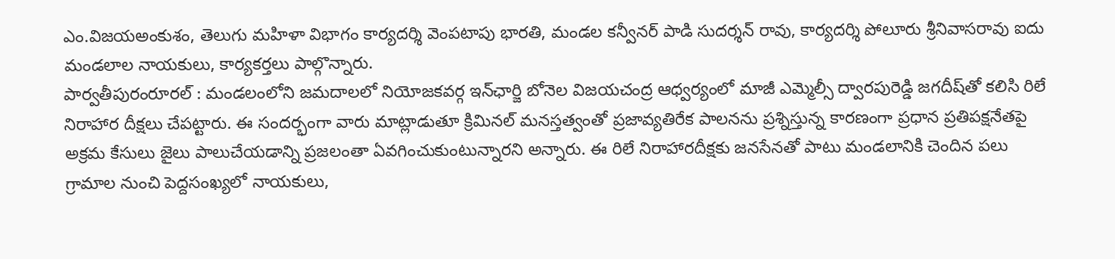ఎం.విజయఅంకుశం, తెలుగు మహిళా విభాగం కార్యదర్శి వెంపటాపు భారతి, మండల కన్వీనర్‌ పాడి సుదర్శన్‌ రావు, కార్యదర్శి పోలూరు శ్రీనివాసరావు ఐదు మండలాల నాయకులు, కార్యకర్తలు పాల్గొన్నారు.
పార్వతీపురంరూరల్‌ : మండలంలోని జమదాలలో నియోజకవర్గ ఇన్‌ఛార్జి బోనెల విజయచంద్ర ఆధ్వర్యంలో మాజీ ఎమ్మెల్సీ ద్వారపురెడ్డి జగదీష్‌తో కలిసి రిలే నిరాహార దీక్షలు చేపట్టారు. ఈ సందర్భంగా వారు మాట్లాడుతూ క్రిమినల్‌ మనస్తత్వంతో ప్రజావ్యతిరేక పాలనను ప్రశ్నిస్తున్న కారణంగా ప్రధాన ప్రతిపక్షనేతపై అక్రమ కేసులు జైలు పాలుచేయడాన్ని ప్రజలంతా ఏవగించుకుంటున్నారని అన్నారు. ఈ రిలే నిరాహారదీక్షకు జనసేనతో పాటు మండలానికి చెందిన పలు గ్రామాల నుంచి పెద్దసంఖ్యలో నాయకులు,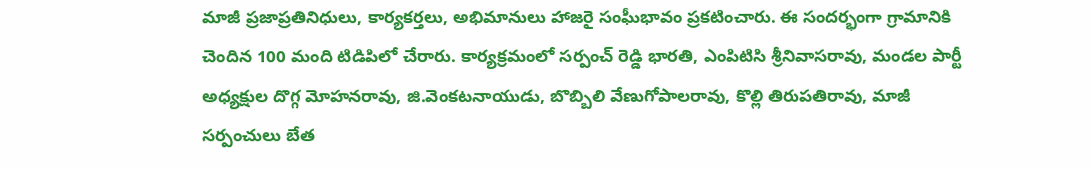మాజీ ప్రజాప్రతినిధులు, కార్యకర్తలు, అభిమానులు హాజరై సంఘీభావం ప్రకటించారు. ఈ సందర్భంగా గ్రామానికి చెందిన 100 మంది టిడిపిలో చేరారు. కార్యక్రమంలో సర్పంచ్‌ రెడ్డి భారతి, ఎంపిటిసి శ్రీనివాసరావు, మండల పార్టీ అధ్యక్షుల దొగ్గ మోహనరావు, జి.వెంకటనాయుడు, బొబ్బిలి వేణుగోపాలరావు, కొల్లి తిరుపతిరావు, మాజీ సర్పంచులు బేత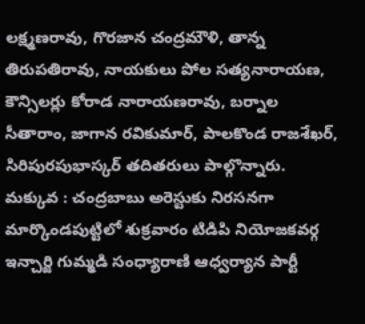లక్ష్మణరావు, గొరజాన చంద్రమౌళి, తాన్న తిరుపతిరావు, నాయకులు పోల సత్యనారాయణ, కౌన్సిలర్లు కోరాడ నారాయణరావు, బర్నాల సీతారాం, జాగాన రవికుమార్‌, పాలకొండ రాజశేఖర్‌, సిరిపురపుభాస్కర్‌ తదితరులు పాల్గొన్నారు.
మక్కువ : చంద్రబాబు అరెస్టుకు నిరసనగా మార్కొండపుట్టిలో శుక్రవారం టిడిపి నియోజకవర్గ ఇన్చార్జి గుమ్మడి సంధ్యారాణి ఆధ్వర్యాన పార్టీ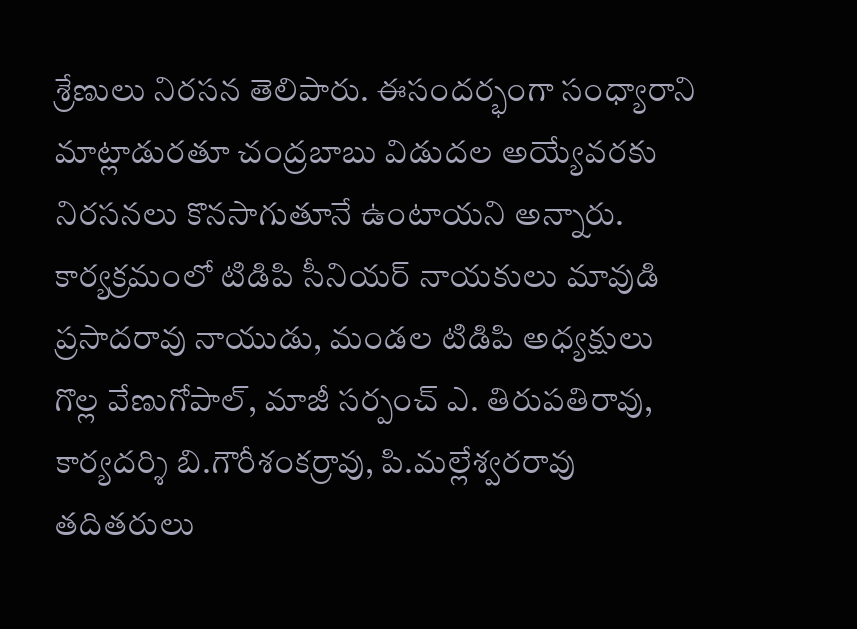శ్రేణులు నిరసన తెలిపారు. ఈసందర్భంగా సంధ్యారాని మాట్లాడురతూ చంద్రబాబు విడుదల అయ్యేవరకు నిరసనలు కొనసాగుతూనే ఉంటాయని అన్నారు. కార్యక్రమంలో టిడిపి సీనియర్‌ నాయకులు మావుడి ప్రసాదరావు నాయుడు, మండల టిడిపి అధ్యక్షులు గొల్ల వేణుగోపాల్‌, మాజీ సర్పంచ్‌ ఎ. తిరుపతిరావు, కార్యదర్శి బి.గౌరీశంకర్రావు, పి.మల్లేశ్వరరావు తదితరులు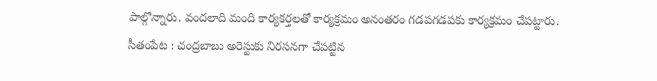పాల్గొన్నారు. వందలాది మంది కార్యకర్తలతో కార్యక్రమం అనంతరం గడపగడపకు కార్యక్రమం చేపట్టారు.
సీతంపేట : చంద్రబాబు అరెస్టుకు నిరసనగా చేపట్టిన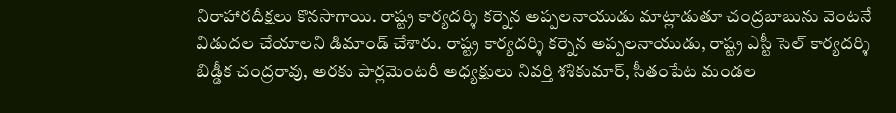నిరాహారదీక్షలు కొనసాగాయి. రాష్ట్ర కార్యదర్శి కర్నెన అప్పలనాయుడు మాట్లాడుతూ చంద్రబాబును వెంటనే విడుదల చేయాలని డిమాండ్‌ చేశారు. రాష్ట్ర కార్యదర్శి కర్నెన అప్పలనాయుడు, రాష్ట్ర ఎస్టీ సెల్‌ కార్యదర్శి బిడ్డీక చంద్రరావు, అరకు పార్లమెంటరీ అధ్యక్షులు నివర్తి శశికుమార్‌, సీతంపేట మండల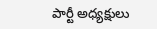పార్టీ అధ్యక్షులు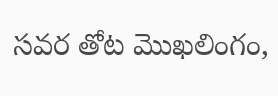సవర తోట మొఖలింగం,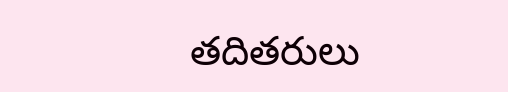తదితరులు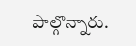పాల్గొన్నారు.